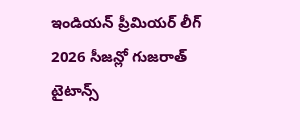ఇండియన్ ప్రీమియర్ లీగ్ 2026 సీజన్లో గుజరాత్ టైటాన్స్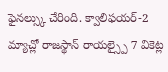ఫైనల్స్కు చేరింది. క్వాలిఫయర్-2 మ్యాచ్లో రాజస్థాన్ రాయల్స్పై 7 వికెట్ల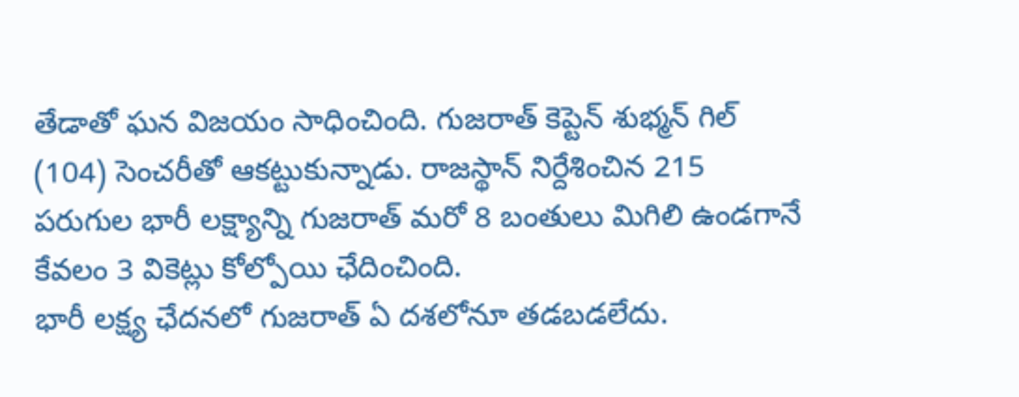తేడాతో ఘన విజయం సాధించింది. గుజరాత్ కెప్టెన్ శుభ్మన్ గిల్ (104) సెంచరీతో ఆకట్టుకున్నాడు. రాజస్థాన్ నిర్దేశించిన 215 పరుగుల భారీ లక్ష్యాన్ని గుజరాత్ మరో 8 బంతులు మిగిలి ఉండగానే కేవలం 3 వికెట్లు కోల్పోయి ఛేదించింది.
భారీ లక్ష్య ఛేదనలో గుజరాత్ ఏ దశలోనూ తడబడలేదు.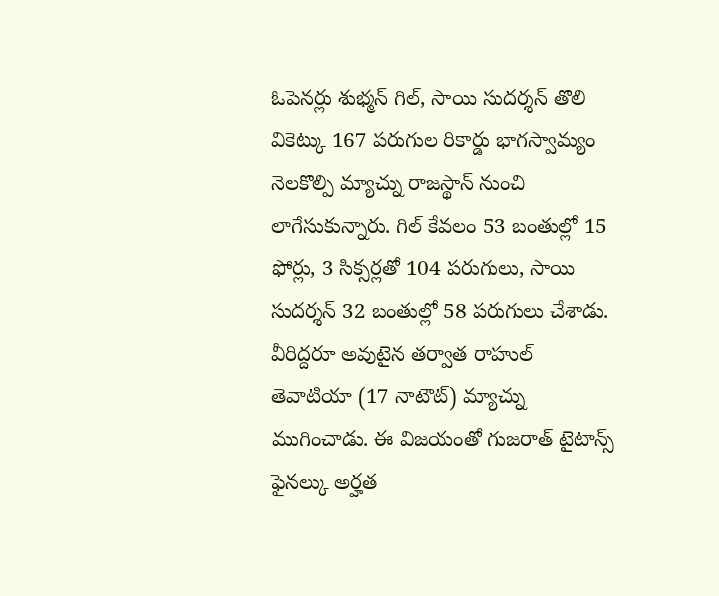ఓపెనర్లు శుభ్మన్ గిల్, సాయి సుదర్శన్ తొలి వికెట్కు 167 పరుగుల రికార్డు భాగస్వామ్యం నెలకొల్పి మ్యాచ్ను రాజస్థాన్ నుంచి లాగేసుకున్నారు. గిల్ కేవలం 53 బంతుల్లో 15 ఫోర్లు, 3 సిక్సర్లతో 104 పరుగులు, సాయి సుదర్శన్ 32 బంతుల్లో 58 పరుగులు చేశాడు. వీరిద్దరూ అవుటైన తర్వాత రాహుల్ తెవాటియా (17 నాటౌట్) మ్యాచ్ను ముగించాడు. ఈ విజయంతో గుజరాత్ టైటాన్స్ ఫైనల్కు అర్హత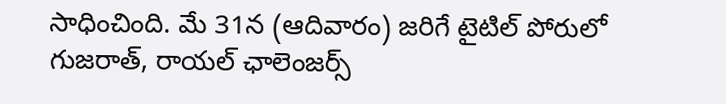సాధించింది. మే 31న (ఆదివారం) జరిగే టైటిల్ పోరులో గుజరాత్, రాయల్ ఛాలెంజర్స్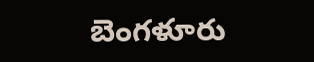బెంగళూరు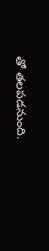తో తలపడనుంది.